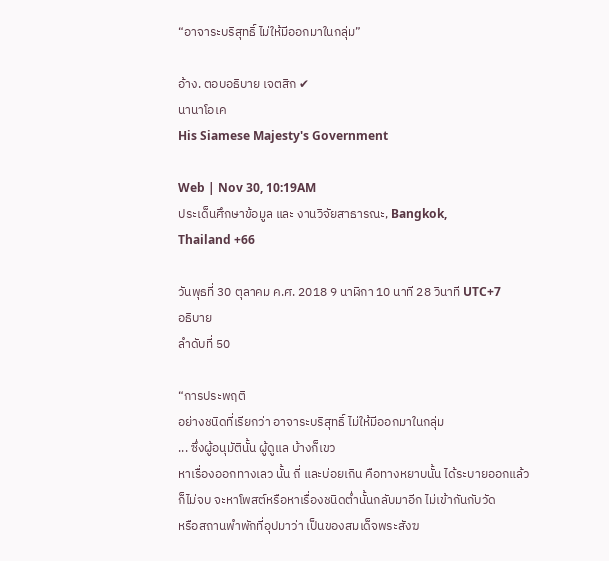“อาจาระบริสุทธิ์ ไม่ให้มีออกมาในกลุ่ม”

อ้าง. ตอบอธิบาย เจตสิก ✔
นานาโอเค
His Siamese Majesty's Government

Web | Nov 30, 10:19AM
ประเด็นศึกษาข้อมูล และ งานวิจัยสาธารณะ, Bangkok,
Thailand +66

วันพุธที่ 30 ตุลาคม ค.ศ. 2018 9 นาฬิกา 10 นาที 28 วินาที UTC+7
อธิบาย
ลำดับที่ 50

“การประพฤติ
อย่างชนิดที่เรียกว่า อาจาระบริสุทธิ์ ไม่ให้มีออกมาในกลุ่ม
... ซึ่งผู้อนุมัตินั้น ผู้ดูแล บ้างก็เขว
หาเรื่องออกทางเลว นั้น ถี่ และบ่อยเกิน คือทางหยาบนั้น ได้ระบายออกแล้ว
ก็ไม่จบ จะหาโพสต์หรือหาเรื่องชนิดต่ำนั้นกลับมาอีก ไม่เข้ากันกับวัด
หรือสถานพำพักที่อุปมาว่า เป็นของสมเด็จพระสังฆ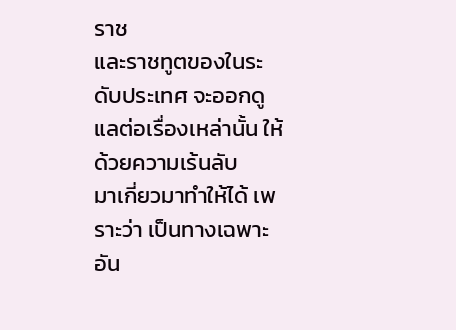ราช
และราชทูตของในระดับประเทศ จะออกดูแลต่อเรื่องเหล่านั้น ให้ด้วยความเร้นลับ
มาเกี่ยวมาทำให้ได้ เพราะว่า เป็นทางเฉพาะ อัน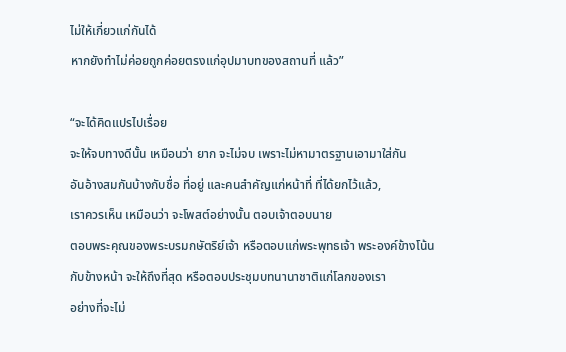ไม่ให้เกี่ยวแก่กันได้
หากยังทำไม่ค่อยถูกค่อยตรงแก่อุปมาบทของสถานที่ แล้ว”

“จะได้คิดแปรไปเรื่อย
จะให้จบทางดีนั้น เหมือนว่า ยาก จะไม่จบ เพราะไม่หามาตรฐานเอามาใส่กัน
อันอ้างสมกันบ้างกับชื่อ ที่อยู่ และคนสำคัญแก่หน้าที่ ที่ได้ยกไว้แล้ว,
เราควรเห็น เหมือนว่า จะโพสต์อย่างนั้น ตอบเจ้าตอบนาย
ตอบพระคุณของพระบรมกษัตริย์เจ้า หรือตอบแก่พระพุทธเจ้า พระองค์ข้างโน้น
กับข้างหน้า จะให้ถึงที่สุด หรือตอบประชุมบทนานาชาติแก่โลกของเรา
อย่างที่จะไม่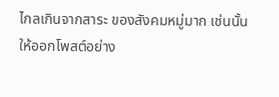ไกลเกินจากสาระ ของสังคมหมู่มาก เช่นนั้น
ให้ออกโพสต์อย่าง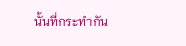นั้นที่กระทำกัน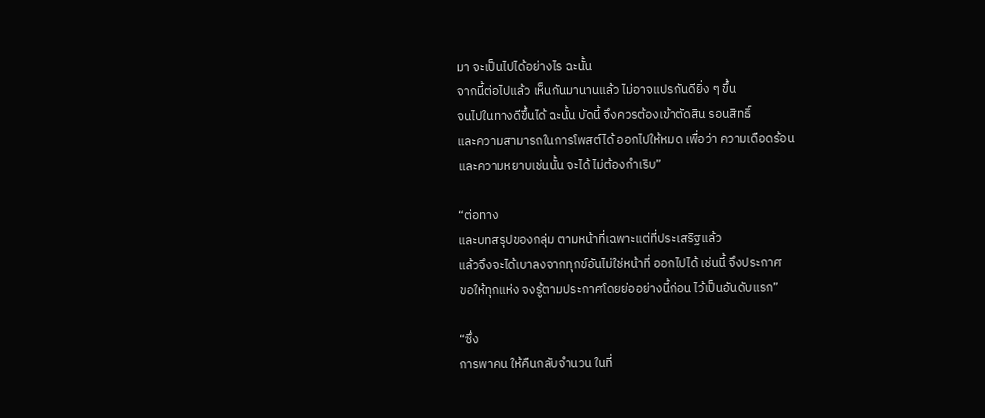มา จะเป็นไปได้อย่างไร ฉะนั้น
จากนี้ต่อไปแล้ว เห็นกันมานานแล้ว ไม่อาจแปรกันดียิ่ง ๆ ขึ้น
จนไปในทางดีขึ้นได้ ฉะนั้น บัดนี้ จึงควรต้องเข้าตัดสิน รอนสิทธิ์
และความสามารถในการโพสต์ได้ ออกไปให้หมด เพื่อว่า ความเดือดร้อน
และความหยาบเช่นนั้น จะได้ ไม่ต้องกำเริบ”

“ต่อทาง
และบทสรุปของกลุ่ม ตามหน้าที่เฉพาะแต่ที่ประเสริฐแล้ว
แล้วจึงจะได้เบาลงจากทุกข์อันไม่ใช่หน้าที่ ออกไปได้ เช่นนี้ จึงประกาศ
ขอให้ทุกแห่ง จงรู้ตามประกาศโดยย่ออย่างนี้ก่อน ไว้เป็นอันดับแรก”

“ซึ่ง
การพาคน ให้คืนกลับจำนวน ในที่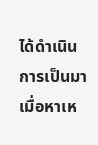ได้ดำเนินการเป็นมา เมื่อหาเห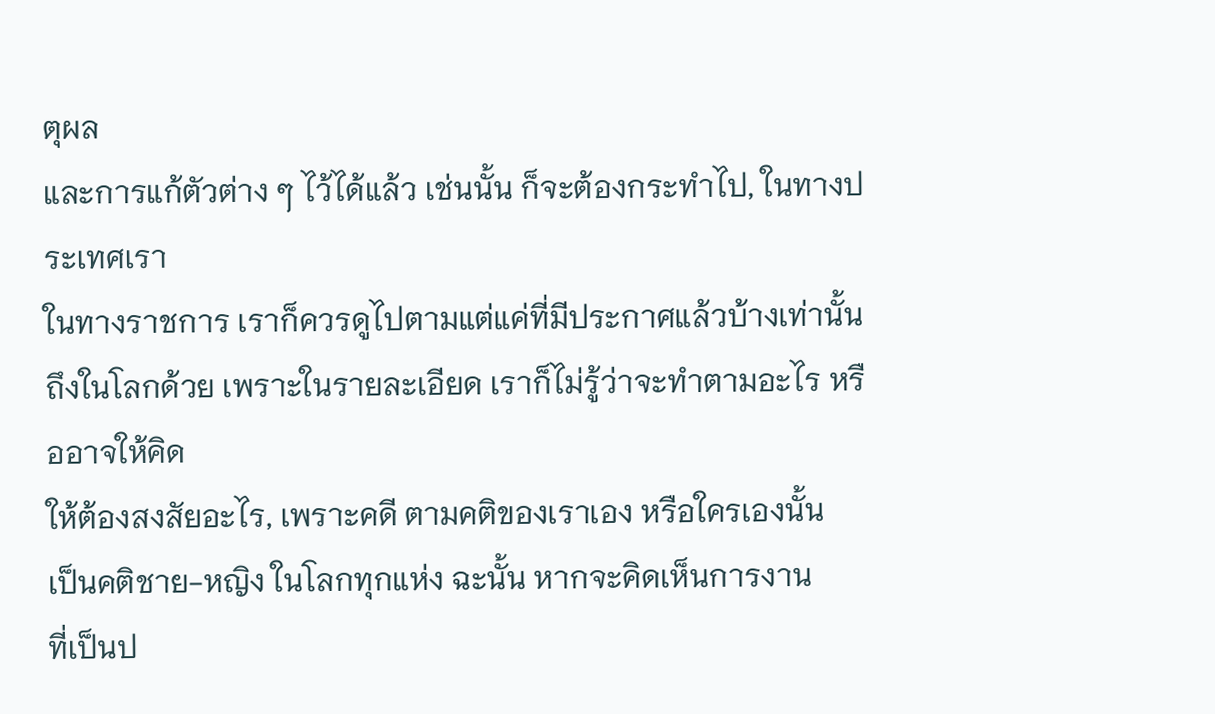ตุผล
และการแก้ตัวต่าง ๆ ไว้ได้แล้ว เช่นนั้น ก็จะต้องกระทำไป, ในทางประเทศเรา
ในทางราชการ เราก็ควรดูไปตามแต่แค่ที่มีประกาศแล้วบ้างเท่านั้น
ถึงในโลกด้วย เพราะในรายละเอียด เราก็ไม่รู้ว่าจะทำตามอะไร หรืออาจให้คิด
ให้ต้องสงสัยอะไร, เพราะคดี ตามคติของเราเอง หรือใครเองนั้น
เป็นคติชาย-หญิง ในโลกทุกแห่ง ฉะนั้น หากจะคิดเห็นการงาน
ที่เป็นป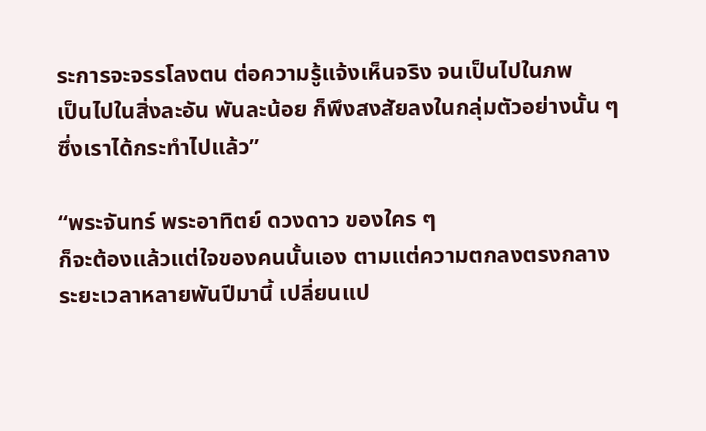ระการจะจรรโลงตน ต่อความรู้แจ้งเห็นจริง จนเป็นไปในภพ
เป็นไปในสิ่งละอัน พันละน้อย ก็พึงสงสัยลงในกลุ่มตัวอย่างนั้น ๆ
ซึ่งเราได้กระทำไปแล้ว”

“พระจันทร์ พระอาทิตย์ ดวงดาว ของใคร ๆ
ก็จะต้องแล้วแต่ใจของคนนั้นเอง ตามแต่ความตกลงตรงกลาง
ระยะเวลาหลายพันปีมานี้ เปลี่ยนแป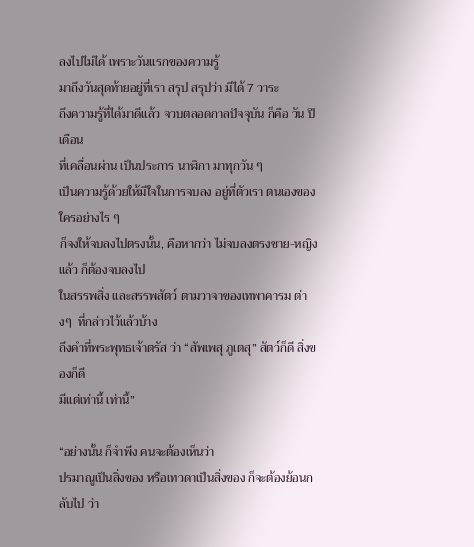ลงไปไม่ได้ เพราะวันแรกของความรู้
มาถึงวันสุดท้ายอยู่ที่เรา สรุป สรุปว่า มีได้ 7 วาระ
ถึงความรู้ที่ได้มาดีแล้ว จวบตลอดกาลปัจจุบัน ก็คือ วัน ปี เดือน
ที่เคลื่อนผ่าน เป็นประการ นาฬิกา มาทุกวัน ๆ
เป็นความรู้ด้วยให้มีใจในการจบลง อยู่ที่ตัวเรา ตนเองของใครอย่างไร ๆ
ก็จงให้จบลงไปตรงนั้น, คือหากว่า ไม่จบลงตรงชาย-หญิงแล้ว ก็ต้องจบลงไป
ในสรรพสิ่ง และสรรพสัตว์ ตามวาจาของเทพาคารม ต่างๆ  ที่กล่าวไว้แล้วบ้าง
ถึงคำที่พระพุทธเจ้าตรัส ว่า “สัพเพสุ ภูเตสุ” สัตว์ก็ดี สิ่งของก็ดี
มีแต่เท่านี้ เท่านี้”

“อย่างนั้น ก็จำพึง คนจะต้องเห็นว่า
ปรมาณูเป็นสิ่งของ หรือเทวดาเป็นสิ่งของ ก็จะต้องย้อนกลับไป ว่า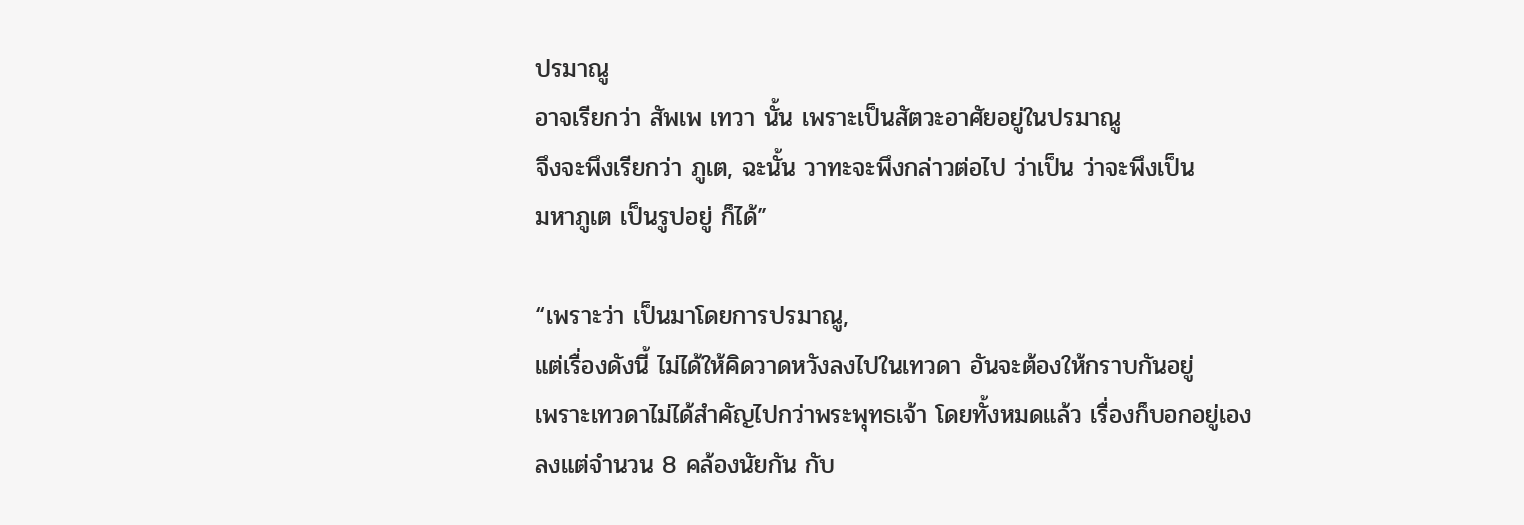ปรมาณู
อาจเรียกว่า สัพเพ เทวา นั้น เพราะเป็นสัตวะอาศัยอยู่ในปรมาณู
จึงจะพึงเรียกว่า ภูเต, ฉะนั้น วาทะจะพึงกล่าวต่อไป ว่าเป็น ว่าจะพึงเป็น
มหาภูเต เป็นรูปอยู่ ก็ได้”

“เพราะว่า เป็นมาโดยการปรมาณู,
แต่เรื่องดังนี้ ไม่ได้ให้คิดวาดหวังลงไปในเทวดา อันจะต้องให้กราบกันอยู่
เพราะเทวดาไม่ได้สำคัญไปกว่าพระพุทธเจ้า โดยทั้งหมดแล้ว เรื่องก็บอกอยู่เอง
ลงแต่จำนวน 8 คล้องนัยกัน กับ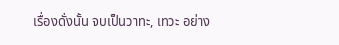เรื่องดั่งนั้น จบเป็นวาทะ, เทวะ อย่าง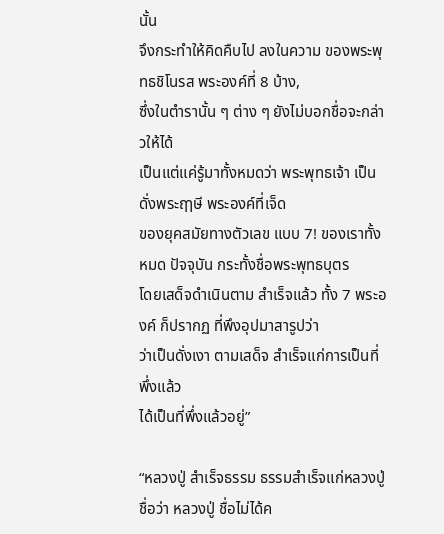นั้น
จึงกระทำให้คิดคืบไป ลงในความ ของพระพุทธชิโนรส พระองค์ที่ 8 บ้าง,
ซึ่งในตำรานั้น ๆ ต่าง ๆ ยังไม่บอกชื่อจะกล่าวให้ได้
เป็นแต่แค่รู้มาทั้งหมดว่า พระพุทธเจ้า เป็นดั่งพระฤๅษี พระองค์ที่เจ็ด
ของยุคสมัยทางตัวเลข แบบ 7! ของเราทั้งหมด ปัจจุบัน กระทั้งชื่อพระพุทธบุตร
โดยเสด็จดำเนินตาม สำเร็จแล้ว ทั้ง 7 พระองค์ ก็ปรากฏ ที่พึงอุปมาสารูปว่า
ว่าเป็นดั่งเงา ตามเสด็จ สำเร็จแก่การเป็นที่พึ่งแล้ว
ได้เป็นที่พึ่งแล้วอยู่”

“หลวงปู่ สำเร็จธรรม ธรรมสำเร็จแก่หลวงปู่
ชื่อว่า หลวงปู่ ชื่อไม่ได้ค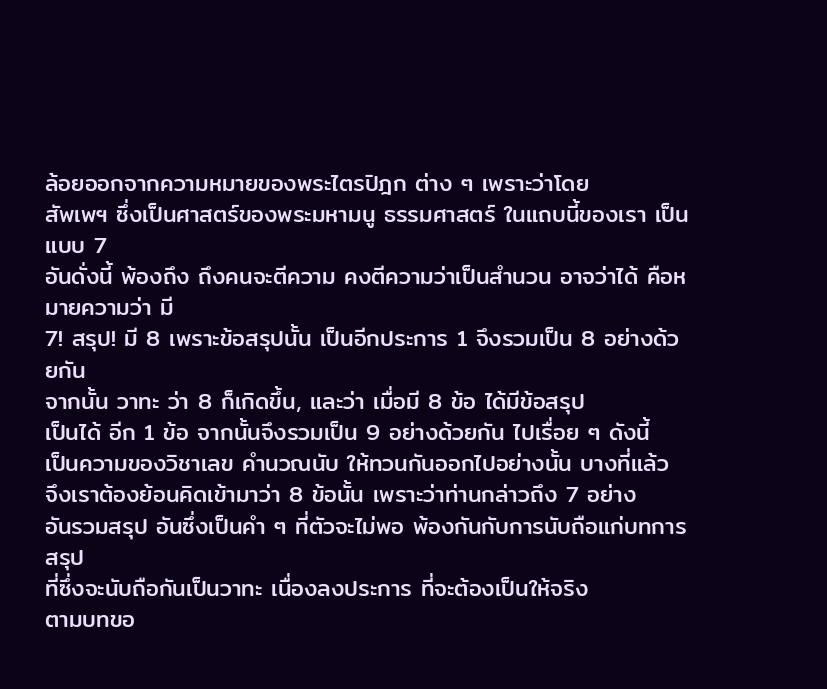ล้อยออกจากความหมายของพระไตรปิฎก ต่าง ๆ เพราะว่าโดย
สัพเพฯ ซึ่งเป็นศาสตร์ของพระมหามนู ธรรมศาสตร์ ในแถบนี้ของเรา เป็นแบบ 7
อันดั่งนี้ พ้องถึง ถึงคนจะตีความ คงตีความว่าเป็นสำนวน อาจว่าได้ คือหมายความว่า มี
7! สรุป! มี 8 เพราะข้อสรุปนั้น เป็นอีกประการ 1 จึงรวมเป็น 8 อย่างด้วยกัน
จากนั้น วาทะ ว่า 8 ก็เกิดขึ้น, และว่า เมื่อมี 8 ข้อ ได้มีข้อสรุป
เป็นได้ อีก 1 ข้อ จากนั้นจึงรวมเป็น 9 อย่างด้วยกัน ไปเรื่อย ๆ ดังนี้
เป็นความของวิชาเลข คำนวณนับ ให้ทวนกันออกไปอย่างนั้น บางที่แล้ว
จึงเราต้องย้อนคิดเข้ามาว่า 8 ข้อนั้น เพราะว่าท่านกล่าวถึง 7 อย่าง
อันรวมสรุป อันซึ่งเป็นคำ ๆ ที่ตัวจะไม่พอ พ้องกันกับการนับถือแก่บทการสรุป
ที่ซึ่งจะนับถือกันเป็นวาทะ เนื่องลงประการ ที่จะต้องเป็นให้จริง
ตามบทขอ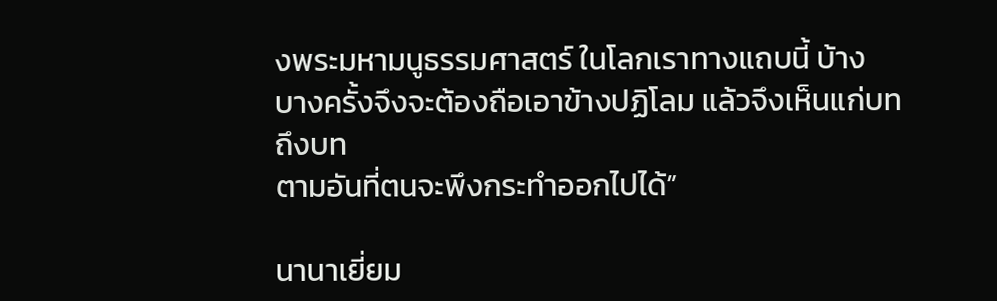งพระมหามนูธรรมศาสตร์ ในโลกเราทางแถบนี้ บ้าง
บางครั้งจึงจะต้องถือเอาข้างปฏิโลม แล้วจึงเห็นแก่บท ถึงบท
ตามอันที่ตนจะพึงกระทำออกไปได้”

นานาเยี่ยม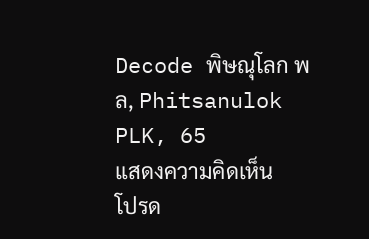Decode พิษณุโลก พล, Phitsanulok PLK, 65
แสดงความคิดเห็น
โปรด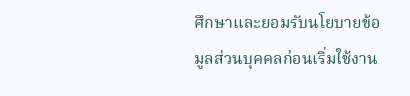ศึกษาและยอมรับนโยบายข้อมูลส่วนบุคคลก่อนเริ่มใช้งาน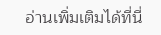อ่านเพิ่มเติมได้ที่นี่